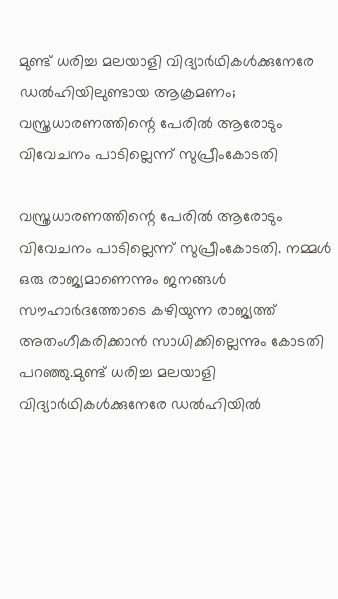മുണ്ട് ധരിച്ച മലയാളി വിദ്യാര്‍ഥികള്‍ക്കുനേരേ ഡല്‍ഹിയിലുണ്ടായ ആക്രമണം; വസ്ത്രധാരണത്തിന്റെ പേരില്‍ ആരോടും വിവേചനം പാടില്ലെന്ന് സുപ്രീംകോടതി

വസ്ത്രധാരണത്തിന്റെ പേരില്‍ ആരോടും വിവേചനം പാടില്ലെന്ന് സുപ്രീംകോടതി. നമ്മള്‍ ഒരു രാജ്യമാണെന്നും ജനങ്ങള്‍ സൗഹാർദത്തോടെ കഴിയുന്ന രാജ്യത്ത് അതംഗീകരിക്കാൻ സാധിക്കില്ലെന്നും കോടതി പറഞ്ഞു.മുണ്ട് ധരിച്ച മലയാളി വിദ്യാർഥികള്‍ക്കുനേരേ ഡല്‍ഹിയില്‍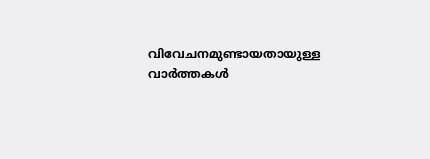വിവേചനമുണ്ടായതായുള്ള വാർത്തകള്‍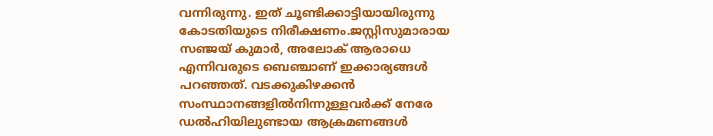വന്നിരുന്നു. ഇത് ചൂണ്ടിക്കാട്ടിയായിരുന്നു കോടതിയുടെ നിരീക്ഷണം.ജസ്റ്റിസുമാരായ സഞ്ജയ് കുമാർ, അലോക് ആരാധെ എന്നിവരുടെ ബെഞ്ചാണ് ഇക്കാര്യങ്ങള്‍ പറഞ്ഞത്. വടക്കുകിഴക്കൻ സംസ്ഥാനങ്ങളില്‍നിന്നുള്ളവർക്ക് നേരേ ഡല്‍ഹിയിലുണ്ടായ ആക്രമണങ്ങള്‍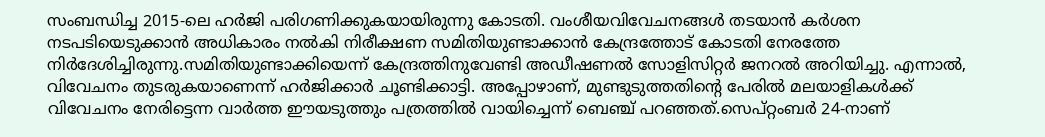സംബന്ധിച്ച 2015-ലെ ഹർജി പരിഗണിക്കുകയായിരുന്നു കോടതി. വംശീയവിവേചനങ്ങള്‍ തടയാൻ കർശന നടപടിയെടുക്കാൻ അധികാരം നല്‍കി നിരീക്ഷണ സമിതിയുണ്ടാക്കാൻ കേന്ദ്രത്തോട് കോടതി നേരത്തേ നിർദേശിച്ചിരുന്നു.സമിതിയുണ്ടാക്കിയെന്ന് കേന്ദ്രത്തിനുവേണ്ടി അഡീഷണല്‍ സോളിസിറ്റർ ജനറല്‍ അറിയിച്ചു. എന്നാല്‍, വിവേചനം തുടരുകയാണെന്ന് ഹർജിക്കാർ ചൂണ്ടിക്കാട്ടി. അപ്പോഴാണ്, മുണ്ടുടുത്തതിന്റെ പേരില്‍ മലയാളികള്‍ക്ക് വിവേചനം നേരിട്ടെന്ന വാർത്ത ഈയടുത്തും പത്രത്തില്‍ വായിച്ചെന്ന് ബെഞ്ച് പറഞ്ഞത്.സെപ്റ്റംബർ 24-നാണ്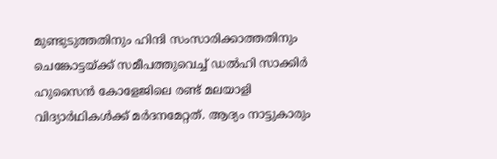മുണ്ടുടുത്തതിനും ഹിന്ദി സംസാരിക്കാത്തതിനും ചെങ്കോട്ടയ്ക്ക് സമീപത്തുവെച്ച്‌ ഡല്‍ഹി സാക്കിർ ഹുസൈൻ കോളേജിലെ രണ്ട് മലയാളി വിദ്യാർഥികള്‍ക്ക് മർദനമേറ്റത്. ആദ്യം നാട്ടുകാരും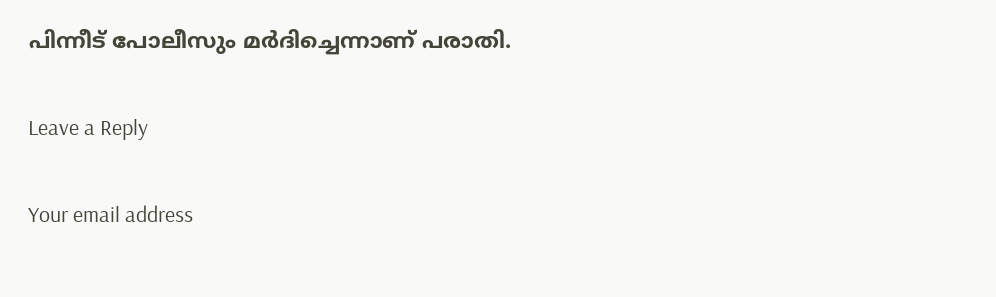പിന്നീട് പോലീസും മർദിച്ചെന്നാണ് പരാതി.

Leave a Reply

Your email address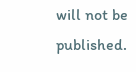will not be published.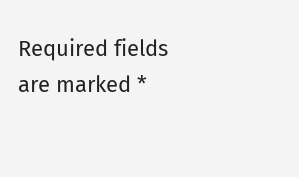Required fields are marked *